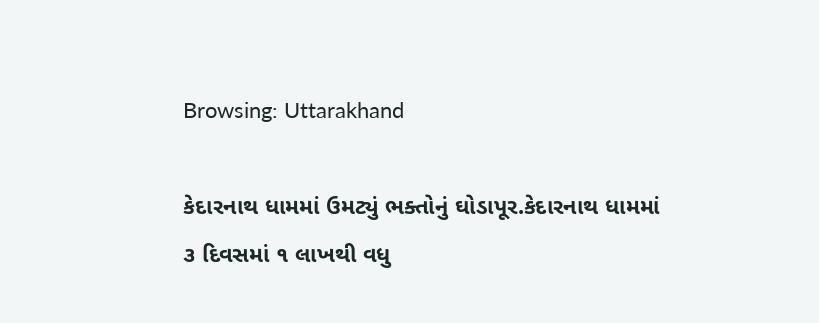Browsing: Uttarakhand

કેદારનાથ ધામમાં ઉમટ્યું ભક્તોનું ઘોડાપૂર.કેદારનાથ ધામમાં ૩ દિવસમાં ૧ લાખથી વધુ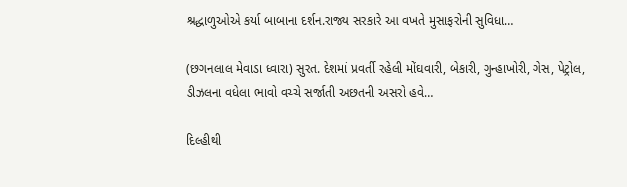શ્રદ્ધાળુઓએ કર્યા બાબાના દર્શન.રાજ્ય સરકારે આ વખતે મુસાફરોની સુવિધા…

(છગનલાલ મેવાડા ધ્વારા) સુરત. દેશમાં પ્રવર્તી રહેલી મોંઘવારી, બેકારી, ગુન્હાખોરી, ગેસ, પેટ્રોલ, ડીઝલના વધેલા ભાવો વચ્ચે સર્જાતી અછતની અસરો હવે…

દિલ્હીથી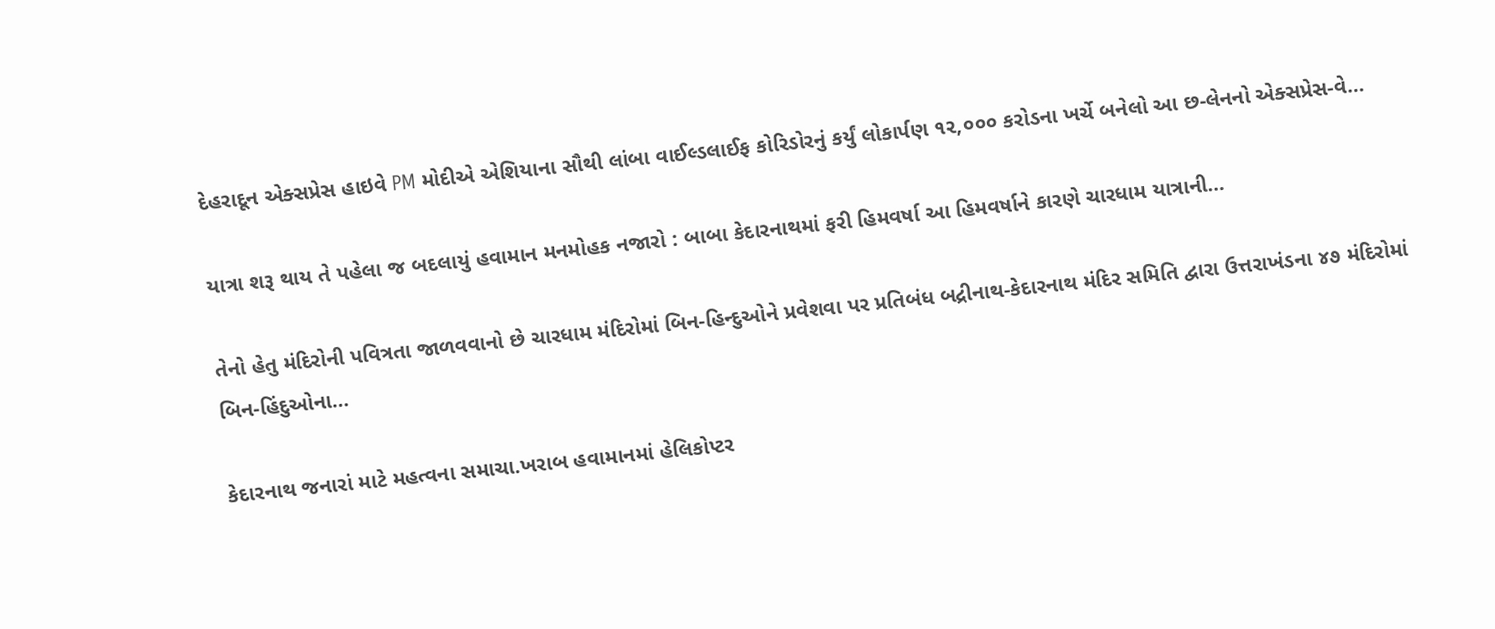દેહરાદૂન એક્સપ્રેસ હાઇવે PM મોદીએ એશિયાના સૌથી લાંબા વાઈલ્ડલાઈફ કોરિડોરનું કર્યું લોકાર્પણ ૧૨,૦૦૦ કરોડના ખર્ચે બનેલો આ છ-લેનનો એક્સપ્રેસ-વે…

યાત્રા શરૂ થાય તે પહેલા જ બદલાયું હવામાન મનમોહક નજારો : બાબા કેદારનાથમાં ફરી હિમવર્ષા આ હિમવર્ષાને કારણે ચારધામ યાત્રાની…

તેનો હેતુ મંદિરોની પવિત્રતા જાળવવાનો છે ચારધામ મંદિરોમાં બિન-હિન્દુઓને પ્રવેશવા પર પ્રતિબંધ બદ્રીનાથ-કેદારનાથ મંદિર સમિતિ દ્વારા ઉત્તરાખંડના ૪૭ મંદિરોમાં બિન-હિંદુઓના…

કેદારનાથ જનારાં માટે મહત્વના સમાચા.ખરાબ હવામાનમાં હેલિકોપ્ટર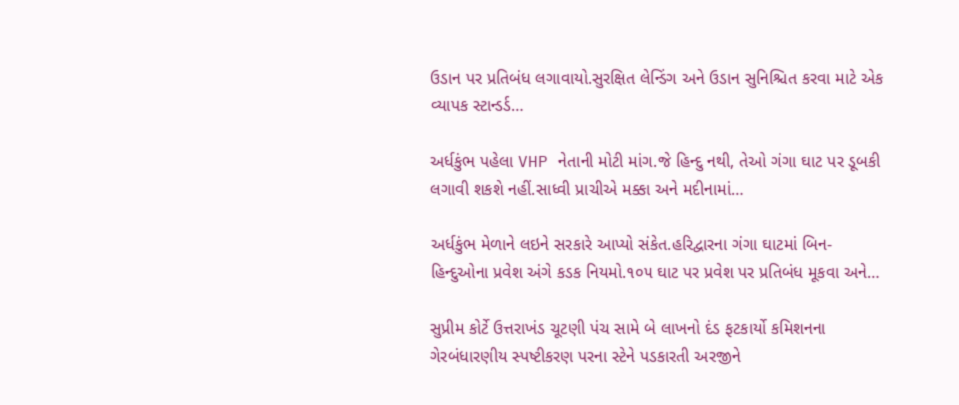ઉડાન પર પ્રતિબંધ લગાવાયો.સુરક્ષિત લેન્ડિંગ અને ઉડાન સુનિશ્ચિત કરવા માટે એક વ્યાપક સ્ટાન્ડર્ડ…

અર્ધકુંભ પહેલા VHP નેતાની મોટી માંગ.જે હિન્દુ નથી, તેઓ ગંગા ઘાટ પર ડૂબકી લગાવી શકશે નહીં.સાધ્વી પ્રાચીએ મક્કા અને મદીનામાં…

અર્ધકુંભ મેળાને લઇને સરકારે આપ્યો સંકેત.હરિદ્વારના ગંગા ઘાટમાં બિન-હિન્દુઓના પ્રવેશ અંગે કડક નિયમો.૧૦૫ ઘાટ પર પ્રવેશ પર પ્રતિબંધ મૂકવા અને…

સુપ્રીમ કોર્ટે ઉત્તરાખંડ ચૂટણી પંચ સામે બે લાખનો દંડ ફટકાર્યો કમિશનના ગેરબંધારણીય સ્પષ્ટીકરણ પરના સ્ટેને પડકારતી અરજીને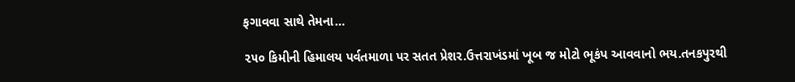ફગાવવા સાથે તેમના…

૨૫૦ કિમીની હિમાલય પર્વતમાળા પર સતત પ્રેશર.ઉત્તરાખંડમાં ખૂબ જ મોટો ભૂકંપ આવવાનો ભય.તનકપુરથી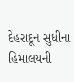દેહરાદૂન સુધીના હિમાલયની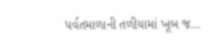પર્વતમાળાની તળીયામાં ખૂબ જ…